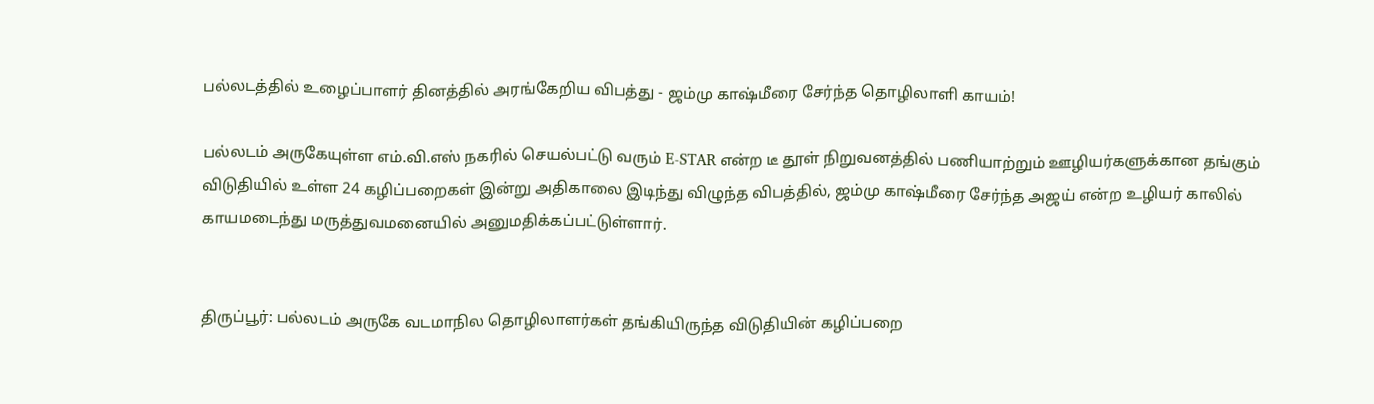பல்லடத்தில் உழைப்பாளர் தினத்தில் அரங்கேறிய விபத்து - ஜம்மு காஷ்மீரை சேர்ந்த தொழிலாளி காயம்!

பல்லடம் அருகேயுள்ள எம்.வி.எஸ் நகரில் செயல்பட்டு வரும் E-STAR என்ற டீ தூள் நிறுவனத்தில் பணியாற்றும் ஊழியர்களுக்கான தங்கும் விடுதியில் உள்ள 24 கழிப்பறைகள் இன்று அதிகாலை இடிந்து விழுந்த விபத்தில், ஜம்மு காஷ்மீரை சேர்ந்த அஜய் என்ற உழியர் காலில் காயமடைந்து மருத்துவமனையில் அனுமதிக்கப்பட்டுள்ளார்.


திருப்பூர்: பல்லடம் அருகே வடமாநில தொழிலாளர்கள் தங்கியிருந்த விடுதியின் கழிப்பறை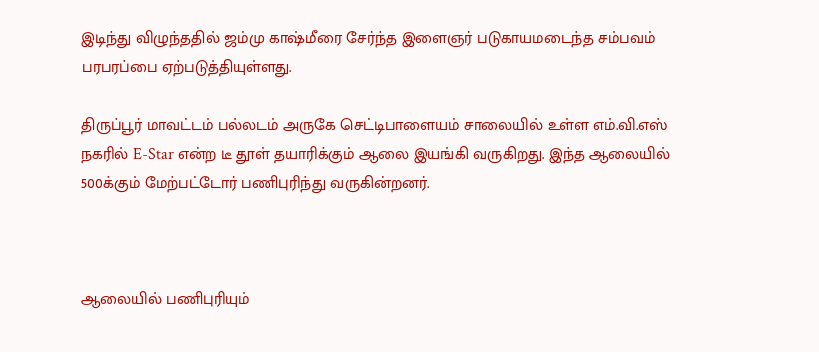இடிந்து விழுந்ததில் ஜம்மு காஷ்மீரை சேர்ந்த இளைஞர் படுகாயமடைந்த சம்பவம் பரபரப்பை ஏற்படுத்தியுள்ளது.

திருப்பூர் மாவட்டம் பல்லடம் அருகே செட்டிபாளையம் சாலையில் உள்ள எம்.வி.எஸ் நகரில் E-Star என்ற டீ தூள் தயாரிக்கும் ஆலை இயங்கி வருகிறது. இந்த ஆலையில் 500க்கும் மேற்பட்டோர் பணிபுரிந்து வருகின்றனர்.



ஆலையில் பணிபுரியும்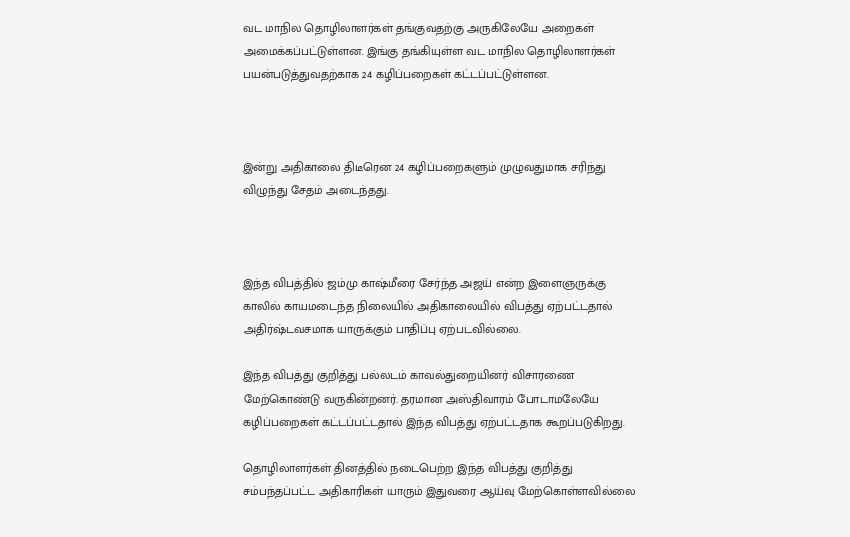வட மாநில தொழிலாளர்கள் தங்குவதற்கு அருகிலேயே அறைகள் அமைக்கப்பட்டுள்ளன. இங்கு தங்கியுள்ள வட மாநில தொழிலாளர்கள் பயன்படுத்துவதற்காக 24 கழிப்பறைகள் கட்டப்பட்டுள்ளன.



இன்று அதிகாலை திடீரென 24 கழிப்பறைகளும் முழுவதுமாக சரிந்து விழுந்து சேதம் அடைந்தது.



இந்த விபத்தில் ஜம்மு காஷ்மீரை சேர்ந்த அஜய் என்ற இளைஞருக்கு காலில் காயமடைந்த நிலையில் அதிகாலையில் விபத்து ஏற்பட்டதால் அதிர்ஷ்டவசமாக யாருக்கும் பாதிப்பு ஏற்படவில்லை.

இந்த விபத்து குறித்து பல்லடம் காவல்துறையினர் விசாரணை மேற்கொண்டு வருகின்றனர். தரமான அஸ்திவாரம் போடாமலேயே கழிப்பறைகள் கட்டப்பட்டதால் இந்த விபத்து ஏற்பட்டதாக கூறப்படுகிறது.

தொழிலாளர்கள் தினத்தில் நடைபெற்ற இந்த விபத்து குறித்து சம்பந்தப்பட்ட அதிகாரிகள் யாரும் இதுவரை ஆய்வு மேற்கொள்ளவில்லை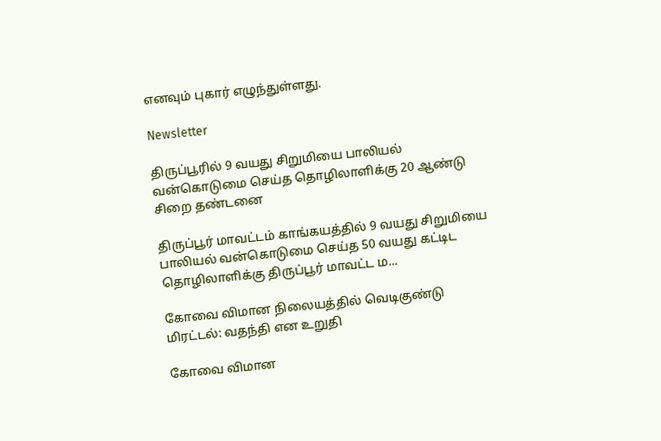எனவும் புகார் எழுந்துள்ளது.

Newsletter

திருப்பூரில் 9 வயது சிறுமியை பாலியல் வன்கொடுமை செய்த தொழிலாளிக்கு 20 ஆண்டு சிறை தண்டனை

திருப்பூர் மாவட்டம் காங்கயத்தில் 9 வயது சிறுமியை பாலியல் வன்கொடுமை செய்த 50 வயது கட்டிட தொழிலாளிக்கு திருப்பூர் மாவட்ட ம...

கோவை விமான நிலையத்தில் வெடிகுண்டு மிரட்டல்: வதந்தி என உறுதி

கோவை விமான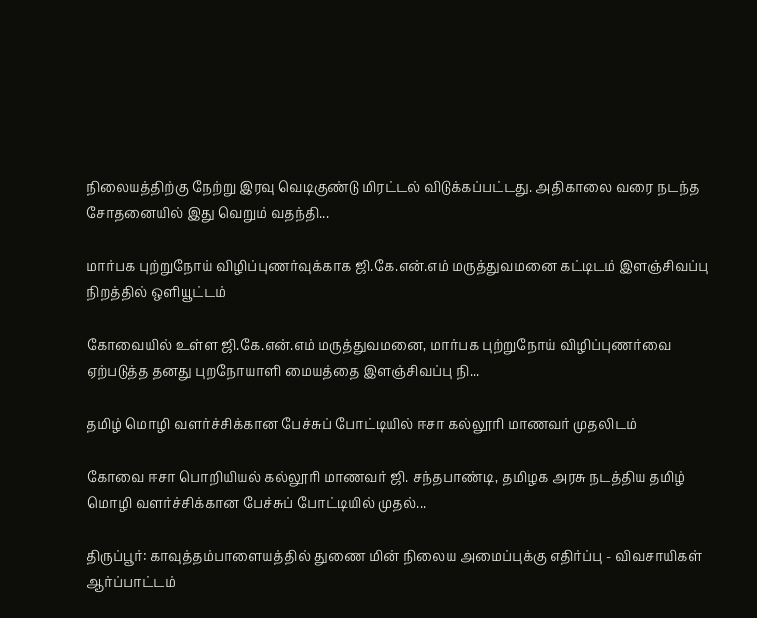நிலையத்திற்கு நேற்று இரவு வெடிகுண்டு மிரட்டல் விடுக்கப்பட்டது. அதிகாலை வரை நடந்த சோதனையில் இது வெறும் வதந்தி...

மார்பக புற்றுநோய் விழிப்புணர்வுக்காக ஜி.கே.என்.எம் மருத்துவமனை கட்டிடம் இளஞ்சிவப்பு நிறத்தில் ஒளியூட்டம்

கோவையில் உள்ள ஜி.கே.என்.எம் மருத்துவமனை, மார்பக புற்றுநோய் விழிப்புணர்வை ஏற்படுத்த தனது புறநோயாளி மையத்தை இளஞ்சிவப்பு நி...

தமிழ் மொழி வளர்ச்சிக்கான பேச்சுப் போட்டியில் ஈசா கல்லூரி மாணவர் முதலிடம்

கோவை ஈசா பொறியியல் கல்லூரி மாணவர் ஜி. சந்தபாண்டி, தமிழக அரசு நடத்திய தமிழ் மொழி வளர்ச்சிக்கான பேச்சுப் போட்டியில் முதல்...

திருப்பூர்: காவுத்தம்பாளையத்தில் துணை மின் நிலைய அமைப்புக்கு எதிர்ப்பு - விவசாயிகள் ஆர்ப்பாட்டம்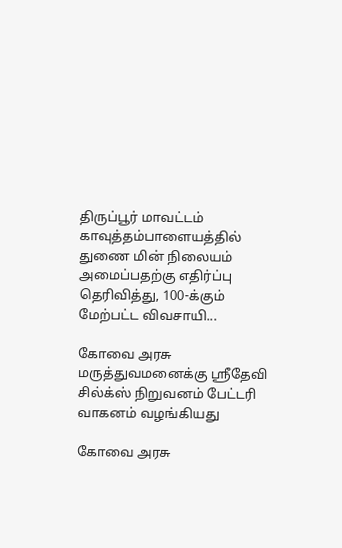திருப்பூர் மாவட்டம் காவுத்தம்பாளையத்தில் துணை மின் நிலையம் அமைப்பதற்கு எதிர்ப்பு தெரிவித்து, 100-க்கும் மேற்பட்ட விவசாயி...

கோவை அரசு மருத்துவமனைக்கு ஸ்ரீதேவி சில்க்ஸ் நிறுவனம் பேட்டரி வாகனம் வழங்கியது

கோவை அரசு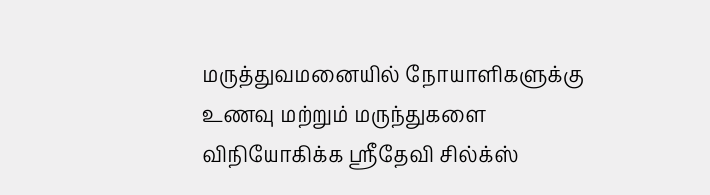மருத்துவமனையில் நோயாளிகளுக்கு உணவு மற்றும் மருந்துகளை விநியோகிக்க ஸ்ரீதேவி சில்க்ஸ்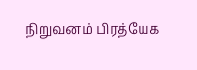நிறுவனம் பிரத்யேக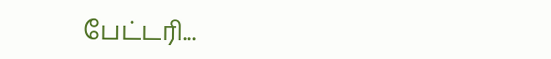பேட்டரி...